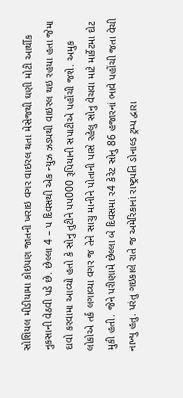સોશિયલ મીડીયામા કોઇપણ જાતની ખરાઇ વગર વાઇરલ થતા મેસેજથી ઘણી મોટી આર્થીક નુકસાની વેઠવી પડે છે. છેલ્લા 4 – પ દિવસથી એક ન્યુઝ ઝડપથી વાઇરલ થઇ રહયા હતા જેમા દાવો કરવામા આવ્યો હતો કે સોનુ તુટીને પપ000 રૂપિયાની સપાટીએ પહોંચી જશે. અમુક લોકોએ તર્ક લગાવ્યા વગર જ તેને સાચુ માનીને પોતાની પાસે રહેલુ સોનુ વેચવા માટે માર્કેટમા દોટ મુકી હતી. જેને પરીણામે છેલ્લા બે દિવસમા ર4 કેરેટ સોનુ 86 હજારનાં ભાવે પહોંચી જતા વેચી નાખ્યુ હતુ. પરંતુ ગઇકાલે રાતે જ અમેરિકાનાં રાષ્ટ્રપતિ ડોનાલ્ડ ટ્રમ્પ દ્વારા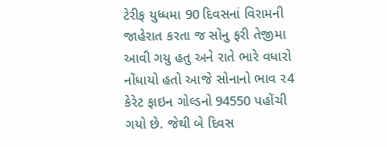ટેરીફ યુધ્ધમા 90 દિવસનાં વિરામની જાહેરાત કરતા જ સોનુ ફરી તેજીમા આવી ગયુ હતુ અને રાતે ભારે વધારો નોંધાયો હતો આજે સોનાનો ભાવ ર4 કેરેટ ફાઇન ગોલ્ડનો 94550 પહોંચી ગયો છે. જેથી બે દિવસ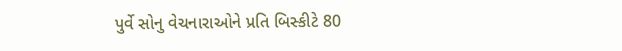પુર્વે સોનુ વેચનારાઓને પ્રતિ બિસ્કીટે 80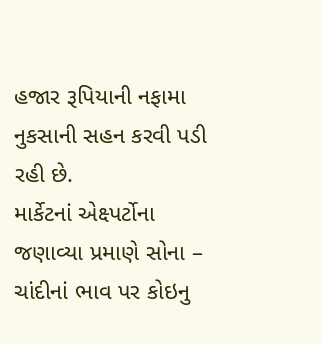હજાર રૂપિયાની નફામા નુકસાની સહન કરવી પડી રહી છે.
માર્કેટનાં એક્ષ્પર્ટોના જણાવ્યા પ્રમાણે સોના – ચાંદીનાં ભાવ પર કોઇનુ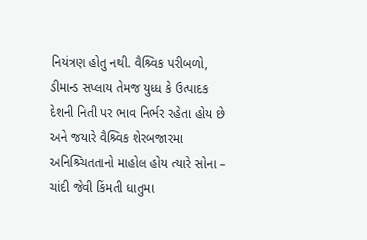નિયંત્રણ હોતુ નથી. વૈશ્ર્વિક પરીબળો, ડીમાન્ડ સપ્લાય તેમજ યુધ્ધ કે ઉત્પાદક દેશની નિતી પર ભાવ નિર્ભર રહેતા હોય છે અને જયારે વૈશ્ર્વિક શેરબજારમા અનિશ્ર્ચિતતાનો માહોલ હોય ત્યારે સોના – ચાંદી જેવી કિંમતી ધાતુમા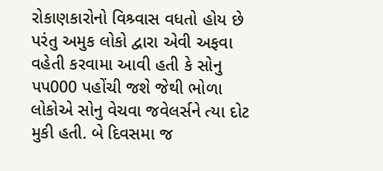રોકાણકારોનો વિશ્ર્વાસ વધતો હોય છે પરંતુ અમુક લોકો દ્વારા એવી અફવા વહેતી કરવામા આવી હતી કે સોનુ પપ000 પહોંચી જશે જેથી ભોળા લોકોએ સોનુ વેચવા જવેલર્સને ત્યા દોટ મુકી હતી. બે દિવસમા જ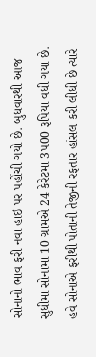સોનાનો ભાવ ફરી નવા હાઇ પર પહોંચી ગયો છે. બુધવારથી આજ સુધીમા સોનામા 10 ગ્રામએ 24 કેરેટમા 3પ00 રૂપિયા વધી ગયા છે. હવે સોનાએ ફરીથી પોતાની તેજીની રફતાર હાંસલ કરી લીધી છે ત્યારે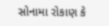સોનામા રોકાણ કે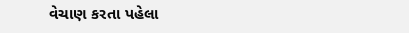વેચાણ કરતા પહેલા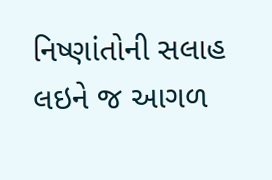નિષ્ણાંતોની સલાહ લઇને જ આગળ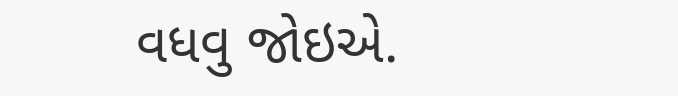વધવુ જોઇએ.